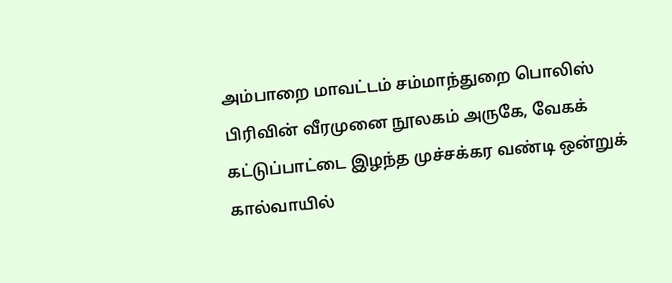அம்பாறை மாவட்டம் சம்மாந்துறை பொலிஸ் பிரிவின் வீரமுனை நூலகம் அருகே, வேகக் கட்டுப்பாட்டை இழந்த முச்சக்கர வண்டி ஒன்றுக் கால்வாயில்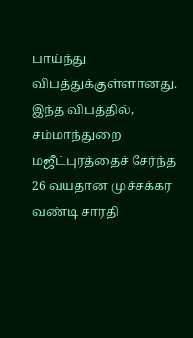பாய்ந்து விபத்துக்குள்ளானது.
இந்த விபத்தில், சம்மாந்துறை மஜீட்புரத்தைச் சேர்ந்த 26 வயதான முச்சக்கர வண்டி சாரதி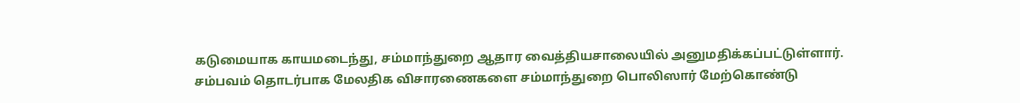கடுமையாக காயமடைந்து, சம்மாந்துறை ஆதார வைத்தியசாலையில் அனுமதிக்கப்பட்டுள்ளார்.
சம்பவம் தொடர்பாக மேலதிக விசாரணைகளை சம்மாந்துறை பொலிஸார் மேற்கொண்டு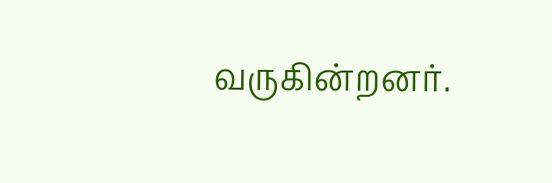வருகின்றனர்.